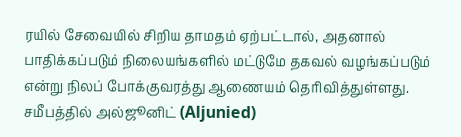ரயில் சேவையில் சிறிய தாமதம் ஏற்பட்டால், அதனால் பாதிக்கப்படும் நிலையங்களில் மட்டுமே தகவல் வழங்கப்படும் என்று நிலப் போக்குவரத்து ஆணையம் தெரிவித்துள்ளது.
சமீபத்தில் அல்ஜூனிட் (Aljunied)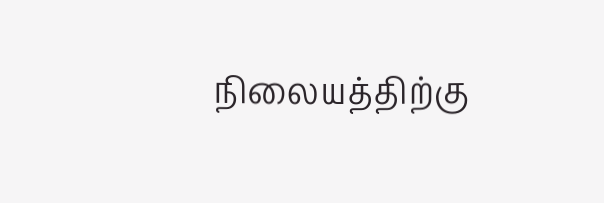நிலையத்திற்கு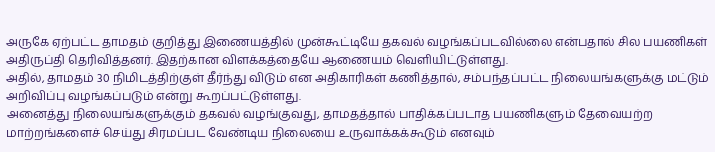அருகே ஏற்பட்ட தாமதம் குறித்து இணையத்தில் முன்கூட்டியே தகவல் வழங்கப்படவில்லை என்பதால் சில பயணிகள் அதிருப்தி தெரிவித்தனர். இதற்கான விளக்கத்தையே ஆணையம் வெளியிட்டுள்ளது.
அதில், தாமதம் 30 நிமிடத்திற்குள் தீர்ந்து விடும் என அதிகாரிகள் கணித்தால், சம்பந்தப்பட்ட நிலையங்களுக்கு மட்டும் அறிவிப்பு வழங்கப்படும் என்று கூறப்பட்டுள்ளது.
அனைத்து நிலையங்களுக்கும் தகவல் வழங்குவது, தாமதத்தால் பாதிக்கப்படாத பயணிகளும் தேவையற்ற மாற்றங்களைச் செய்து சிரமப்பட வேண்டிய நிலையை உருவாக்கக்கூடும் எனவும்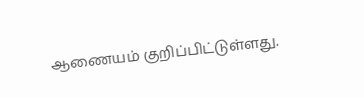ஆணையம் குறிப்பிட்டுள்ளது.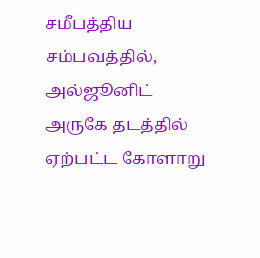சமீபத்திய சம்பவத்தில், அல்ஜூனிட் அருகே தடத்தில் ஏற்பட்ட கோளாறு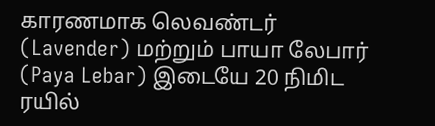காரணமாக லெவண்டர் (Lavender) மற்றும் பாயா லேபார் (Paya Lebar) இடையே 20 நிமிட ரயில்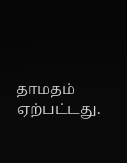தாமதம் ஏற்பட்டது.